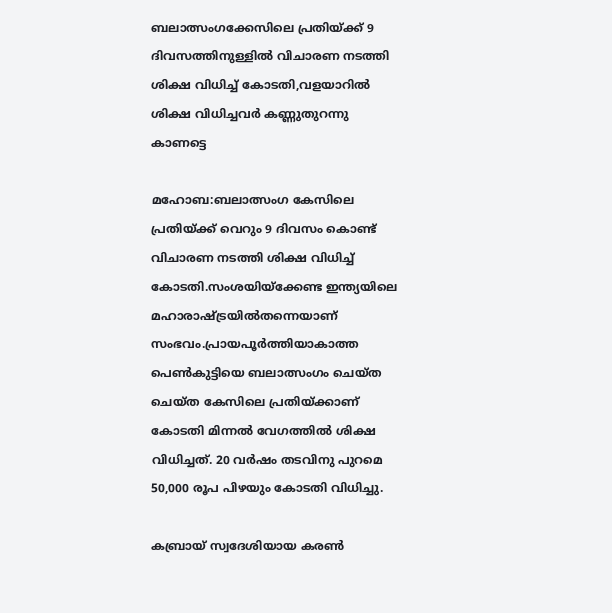ബലാത്സംഗക്കേസിലെ പ്രതിയ്ക്ക് 9 ദിവസത്തിനുള്ളില്‍ വിചാരണ നടത്തി ശിക്ഷ വിധിച്ച് കോടതി,വളയാറില്‍ ശിക്ഷ വിധിച്ചവര്‍ കണ്ണുതുറന്നു കാണട്ടെ

മഹോബ:ബലാത്സംഗ കേസിലെ പ്രതിയ്ക്ക് വെറും 9 ദിവസം കൊണ്ട് വിചാരണ നടത്തി ശിക്ഷ വിധിച്ച് കോടതി.സംശയിയ്‌ക്കേണ്ട ഇന്ത്യയിലെ മഹാരാഷ്ട്രയില്‍തന്നെയാണ് സംഭവം.പ്രായപൂര്‍ത്തിയാകാത്ത പെണ്‍കുട്ടിയെ ബലാത്സംഗം ചെയ്ത
ചെയ്ത കേസിലെ പ്രതിയ്ക്കാണ് കോടതി മിന്നല്‍ വേഗത്തില്‍ ശിക്ഷ വിധിച്ചത്. 20 വര്‍ഷം തടവിനു പുറമെ 50,000 രൂപ പിഴയും കോടതി വിധിച്ചു.

കബ്രായ് സ്വദേശിയായ കരണ്‍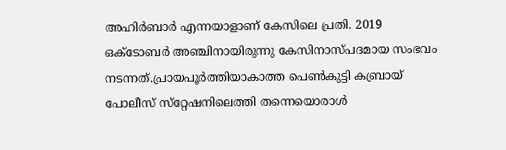അഹിര്‍ബാര്‍ എന്നയാളാണ് കേസിലെ പ്രതി. 2019 ഒക്ടോബര്‍ അഞ്ചിനായിരുന്നു കേസിനാസ്പദമായ സംഭവം നടന്നത്.പ്രായപൂര്‍ത്തിയാകാത്ത പെണ്‍കുട്ടി കബ്രായ് പോലീസ് സ്‌റ്റേഷനിലെത്തി തന്നെയൊരാള്‍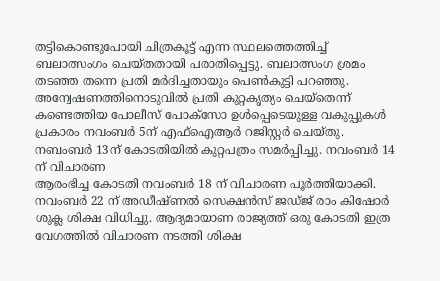തട്ടികൊണ്ടുപോയി ചിത്രകൂട്ട് എന്ന സ്ഥലത്തെത്തിച്ച് ബലാത്സംഗം ചെയ്തതായി പരാതിപ്പെട്ടു. ബലാത്സംഗ ശ്രമം തടഞ്ഞ തന്നെ പ്രതി മര്‍ദിച്ചതായും പെണ്‍കുട്ടി പറഞ്ഞു. അന്വേഷണത്തിനൊടുവില്‍ പ്രതി കുറ്റകൃത്യം ചെയ്‌തെന്ന് കണ്ടെത്തിയ പോലീസ് പോക്സോ ഉള്‍പ്പെടെയുള്ള വകുപ്പുകള്‍ പ്രകാരം നവംബര്‍ 5ന് എഫ്ഐആര്‍ റജിസ്റ്റര്‍ ചെയ്തു. നബംബര്‍ 13ന് കോടതിയില്‍ കുറ്റപത്രം സമര്‍പ്പിച്ചു. നവംബര്‍ 14 ന് വിചാരണ
ആരംഭിച്ച കോടതി നവംബര്‍ 18 ന് വിചാരണ പൂര്‍ത്തിയാക്കി. നവംബര്‍ 22 ന് അഡീഷ്ണല്‍ സെക്ഷന്‍സ് ജഡ്ജ് രാം കിഷോര്‍ ശുക്ല ശിക്ഷ വിധിച്ചു. ആദ്യമായാണ രാജ്യത്ത് ഒരു കോടതി ഇത്ര വേഗത്തില്‍ വിചാരണ നടത്തി ശിക്ഷ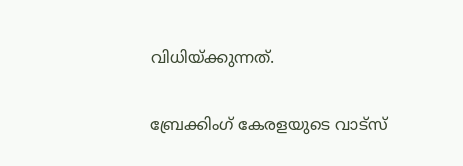വിധിയ്ക്കുന്നത്.

ബ്രേക്കിംഗ് കേരളയുടെ വാട്സ്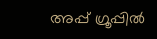അപ്പ് ഗ്രൂപ്പിൽ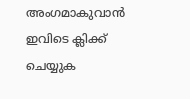അംഗമാകുവാൻ ഇവിടെ ക്ലിക്ക് ചെയ്യുക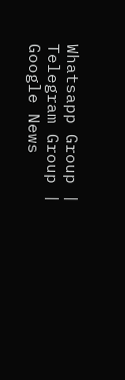Whatsapp Group | Telegram Group | Google News